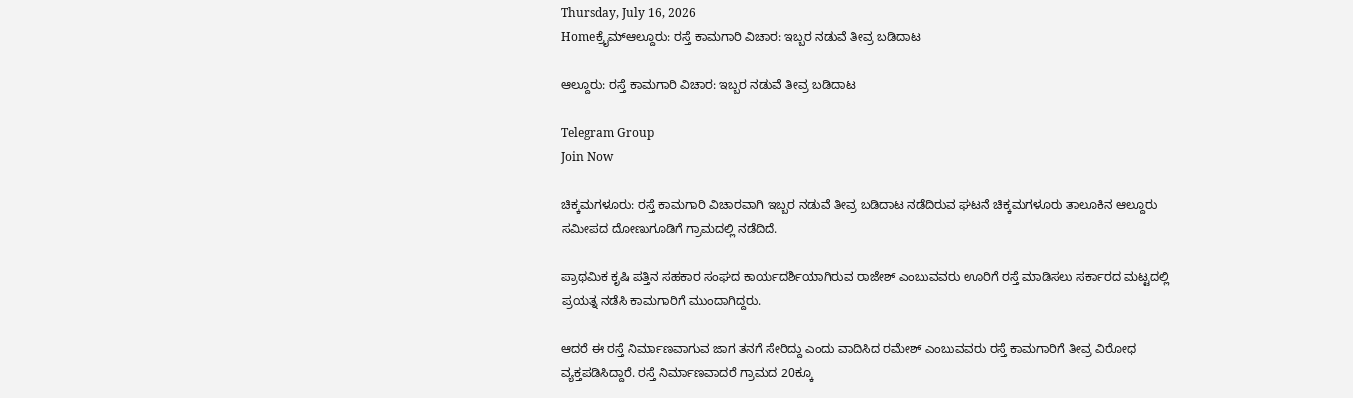Thursday, July 16, 2026
Homeಕ್ರೈಮ್ಆಲ್ದೂರು: ರಸ್ತೆ ಕಾಮಗಾರಿ ವಿಚಾರ: ಇಬ್ಬರ ನಡುವೆ ತೀವ್ರ ಬಡಿದಾಟ

ಆಲ್ದೂರು: ರಸ್ತೆ ಕಾಮಗಾರಿ ವಿಚಾರ: ಇಬ್ಬರ ನಡುವೆ ತೀವ್ರ ಬಡಿದಾಟ

Telegram Group
Join Now

ಚಿಕ್ಕಮಗಳೂರು: ರಸ್ತೆ ಕಾಮಗಾರಿ ವಿಚಾರವಾಗಿ ಇಬ್ಬರ ನಡುವೆ ತೀವ್ರ ಬಡಿದಾಟ ನಡೆದಿರುವ ಘಟನೆ ಚಿಕ್ಕಮಗಳೂರು ತಾಲೂಕಿನ ಆಲ್ದೂರು ಸಮೀಪದ ದೋಣುಗೂಡಿಗೆ ಗ್ರಾಮದಲ್ಲಿ ನಡೆದಿದೆ.

ಪ್ರಾಥಮಿಕ ಕೃಷಿ ಪತ್ತಿನ ಸಹಕಾರ ಸಂಘದ ಕಾರ್ಯದರ್ಶಿಯಾಗಿರುವ ರಾಜೇಶ್ ಎಂಬುವವರು ಊರಿಗೆ ರಸ್ತೆ ಮಾಡಿಸಲು ಸರ್ಕಾರದ ಮಟ್ಟದಲ್ಲಿ ಪ್ರಯತ್ನ ನಡೆಸಿ ಕಾಮಗಾರಿಗೆ ಮುಂದಾಗಿದ್ದರು.

ಆದರೆ ಈ ರಸ್ತೆ ನಿರ್ಮಾಣವಾಗುವ ಜಾಗ ತನಗೆ ಸೇರಿದ್ದು ಎಂದು ವಾದಿಸಿದ ರಮೇಶ್ ಎಂಬುವವರು ರಸ್ತೆ ಕಾಮಗಾರಿಗೆ ತೀವ್ರ ವಿರೋಧ ವ್ಯಕ್ತಪಡಿಸಿದ್ದಾರೆ. ರಸ್ತೆ ನಿರ್ಮಾಣವಾದರೆ ಗ್ರಾಮದ 20ಕ್ಕೂ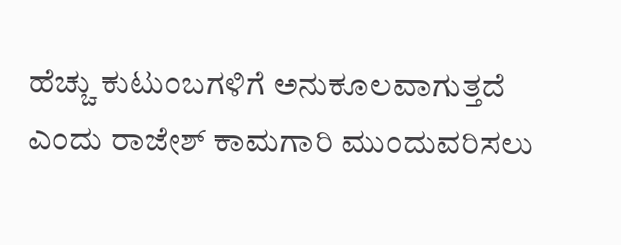ಹೆಚ್ಚು ಕುಟುಂಬಗಳಿಗೆ ಅನುಕೂಲವಾಗುತ್ತದೆ ಎಂದು ರಾಜೇಶ್ ಕಾಮಗಾರಿ ಮುಂದುವರಿಸಲು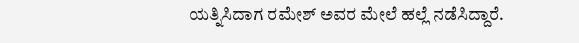ಯತ್ನಿಸಿದಾಗ ರಮೇಶ್ ಅವರ ಮೇಲೆ ಹಲ್ಲೆ ನಡೆಸಿದ್ದಾರೆ.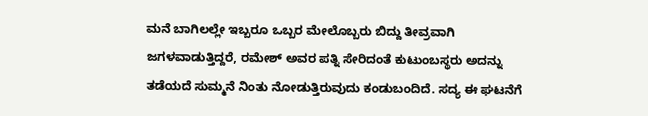ಮನೆ ಬಾಗಿಲಲ್ಲೇ ಇಬ್ಬರೂ ಒಬ್ಬರ ಮೇಲೊಬ್ಬರು ಬಿದ್ದು ತೀವ್ರವಾಗಿ ಜಗಳವಾಡುತ್ತಿದ್ದರೆ, ರಮೇಶ್ ಅವರ ಪತ್ನಿ ಸೇರಿದಂತೆ ಕುಟುಂಬಸ್ಥರು ಅದನ್ನು ತಡೆಯದೆ ಸುಮ್ಮನೆ ನಿಂತು ನೋಡುತ್ತಿರುವುದು ಕಂಡುಬಂದಿದೆ. ಸದ್ಯ ಈ ಘಟನೆಗೆ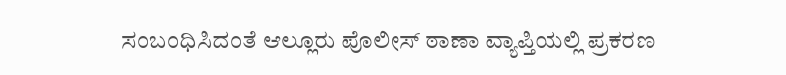ಸಂಬಂಧಿಸಿದಂತೆ ಆಲ್ಲೂರು ಪೊಲೀಸ್ ಠಾಣಾ ವ್ಯಾಪ್ತಿಯಲ್ಲಿ ಪ್ರಕರಣ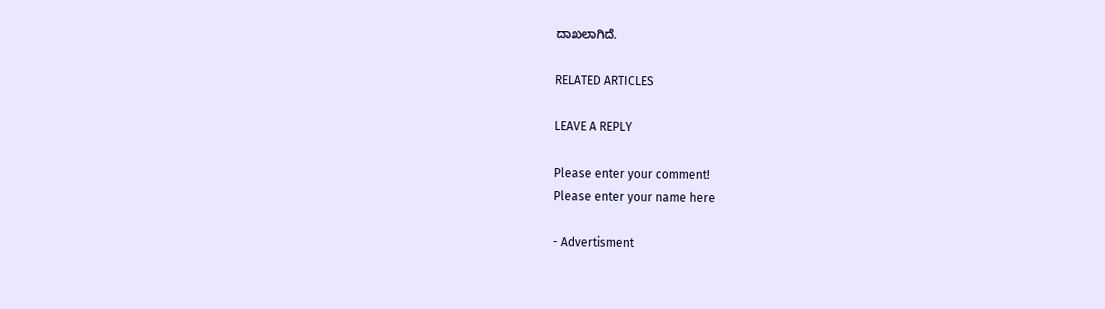ದಾಖಲಾಗಿದೆ.

RELATED ARTICLES

LEAVE A REPLY

Please enter your comment!
Please enter your name here

- Advertisment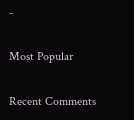-

Most Popular

Recent Comments